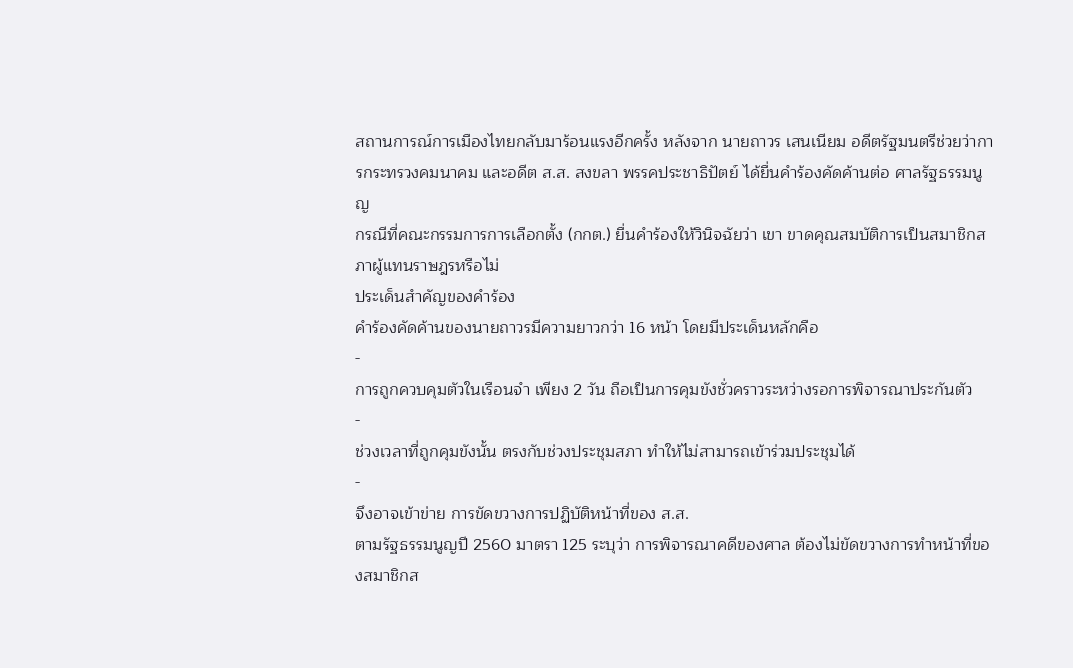สถานการณ์การเมืองไทยกลับมาร้อนแรงอีกครั้ง หลังจาก นายถาวร เสนเนียม อดีตรัฐมนตรีช่วยว่าการกระทรวงคมนาคม และอดีต ส.ส. สงขลา พรรคประชาธิปัตย์ ได้ยื่นคำร้องคัดค้านต่อ ศาลรัฐธรรมนูญ
กรณีที่คณะกรรมการการเลือกตั้ง (กกต.) ยื่นคำร้องให้วินิจฉัยว่า เขา ขาดคุณสมบัติการเป็นสมาชิกสภาผู้แทนราษฎรหรือไม่
ประเด็นสำคัญของคำร้อง
คำร้องคัดค้านของนายถาวรมีความยาวกว่า 16 หน้า โดยมีประเด็นหลักคือ
-
การถูกควบคุมตัวในเรือนจำ เพียง 2 วัน ถือเป็นการคุมขังชั่วคราวระหว่างรอการพิจารณาประกันตัว
-
ช่วงเวลาที่ถูกคุมขังนั้น ตรงกับช่วงประชุมสภา ทำให้ไม่สามารถเข้าร่วมประชุมได้
-
จึงอาจเข้าข่าย การขัดขวางการปฏิบัติหน้าที่ของ ส.ส.
ตามรัฐธรรมนูญปี 2560 มาตรา 125 ระบุว่า การพิจารณาคดีของศาล ต้องไม่ขัดขวางการทำหน้าที่ของสมาชิกส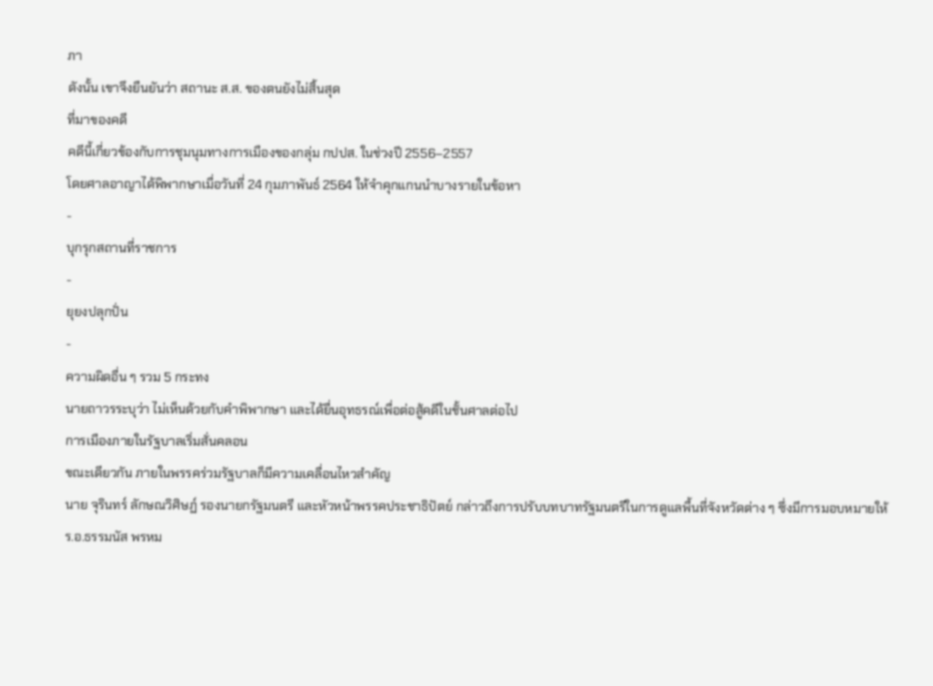ภา
ดังนั้น เขาจึงยืนยันว่า สถานะ ส.ส. ของตนยังไม่สิ้นสุด
ที่มาของคดี
คดีนี้เกี่ยวข้องกับการชุมนุมทางการเมืองของกลุ่ม กปปส. ในช่วงปี 2556–2557
โดยศาลอาญาได้พิพากษาเมื่อวันที่ 24 กุมภาพันธ์ 2564 ให้จำคุกแกนนำบางรายในข้อหา
-
บุกรุกสถานที่ราชการ
-
ยุยงปลุกปั่น
-
ความผิดอื่น ๆ รวม 5 กระทง
นายถาวรระบุว่า ไม่เห็นด้วยกับคำพิพากษา และได้ยื่นอุทธรณ์เพื่อต่อสู้คดีในชั้นศาลต่อไป
การเมืองภายในรัฐบาลเริ่มสั่นคลอน
ขณะเดียวกัน ภายในพรรคร่วมรัฐบาลก็มีความเคลื่อนไหวสำคัญ
นาย จุรินทร์ ลักษณวิศิษฏ์ รองนายกรัฐมนตรี และหัวหน้าพรรคประชาธิปัตย์ กล่าวถึงการปรับบทบาทรัฐมนตรีในการดูแลพื้นที่จังหวัดต่าง ๆ ซึ่งมีการมอบหมายให้
ร.อ.ธรรมนัส พรหม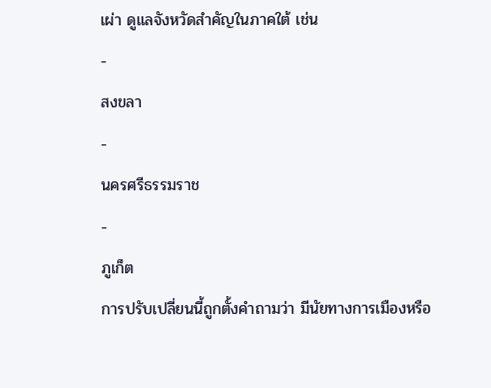เผ่า ดูแลจังหวัดสำคัญในภาคใต้ เช่น
-
สงขลา
-
นครศรีธรรมราช
-
ภูเก็ต
การปรับเปลี่ยนนี้ถูกตั้งคำถามว่า มีนัยทางการเมืองหรือ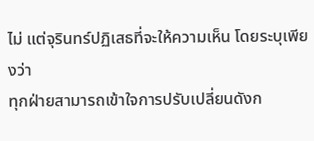ไม่ แต่จุรินทร์ปฏิเสธที่จะให้ความเห็น โดยระบุเพียงว่า
ทุกฝ่ายสามารถเข้าใจการปรับเปลี่ยนดังก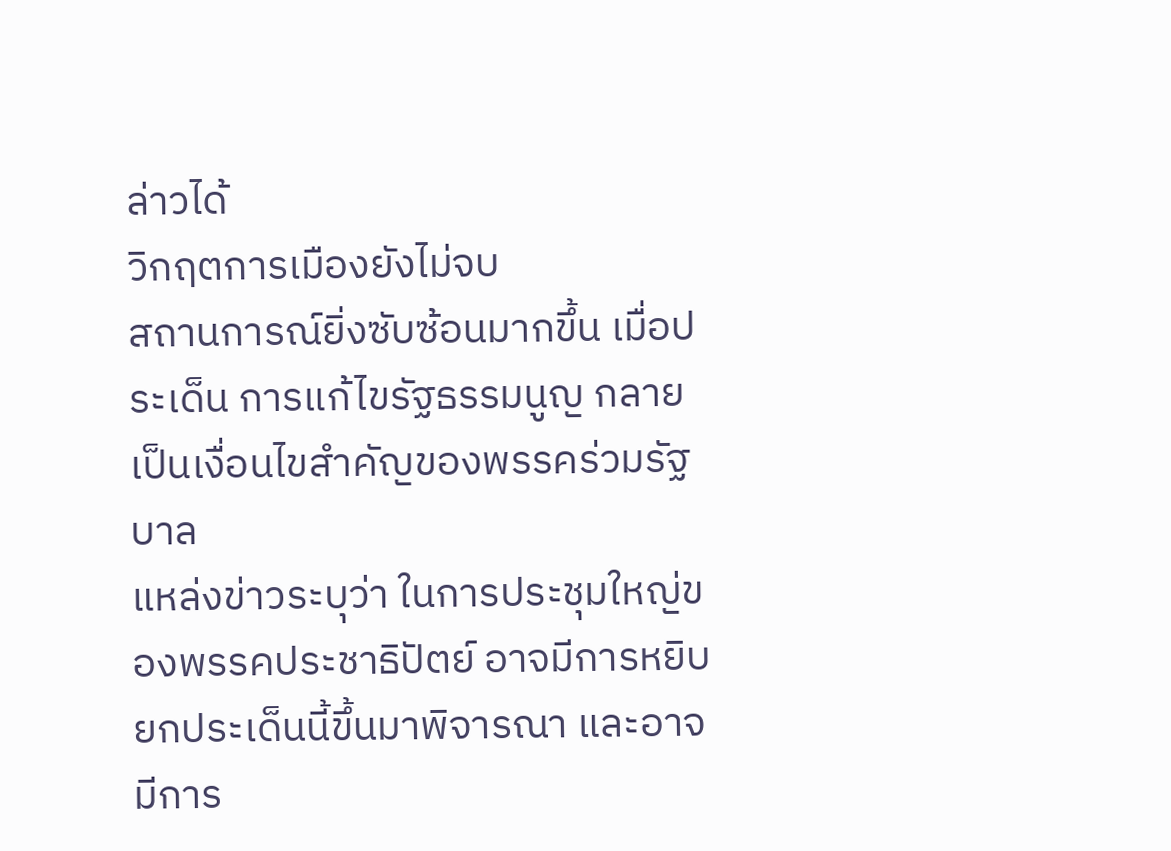ล่าวได้
วิกฤตการเมืองยังไม่จบ
สถานการณ์ยิ่งซับซ้อนมากขึ้น เมื่อประเด็น การแก้ไขรัฐธรรมนูญ กลายเป็นเงื่อนไขสำคัญของพรรคร่วมรัฐบาล
แหล่งข่าวระบุว่า ในการประชุมใหญ่ของพรรคประชาธิปัตย์ อาจมีการหยิบยกประเด็นนี้ขึ้นมาพิจารณา และอาจมีการ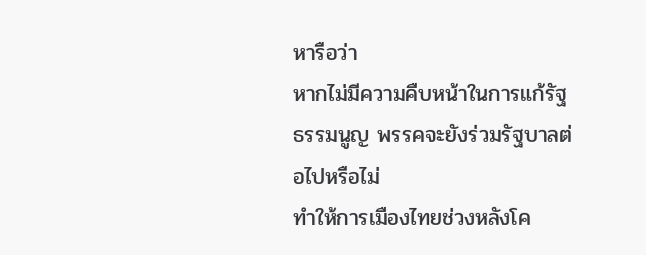หารือว่า
หากไม่มีความคืบหน้าในการแก้รัฐธรรมนูญ พรรคจะยังร่วมรัฐบาลต่อไปหรือไม่
ทำให้การเมืองไทยช่วงหลังโค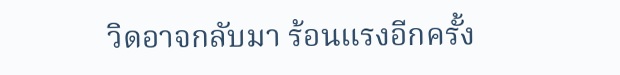วิดอาจกลับมา ร้อนแรงอีกครั้ง